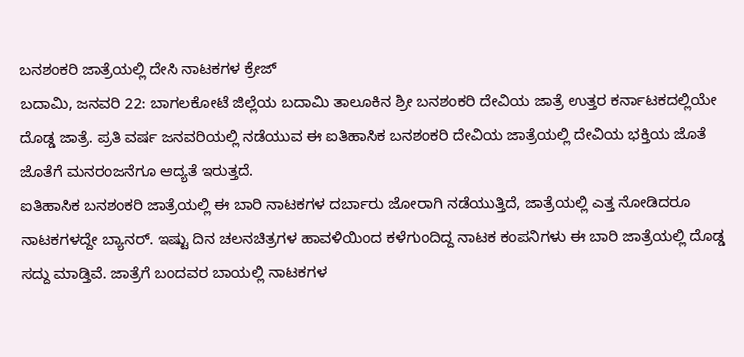ಬನಶಂಕರಿ ಜಾತ್ರೆಯಲ್ಲಿ ದೇಸಿ ನಾಟಕಗಳ ಕ್ರೇಜ್
ಬದಾಮಿ, ಜನವರಿ 22: ಬಾಗಲಕೋಟೆ ಜಿಲ್ಲೆಯ ಬದಾಮಿ ತಾಲೂಕಿನ ಶ್ರೀ ಬನಶಂಕರಿ ದೇವಿಯ ಜಾತ್ರೆ ಉತ್ತರ ಕರ್ನಾಟಕದಲ್ಲಿಯೇ ದೊಡ್ಡ ಜಾತ್ರೆ. ಪ್ರತಿ ವರ್ಷ ಜನವರಿಯಲ್ಲಿ ನಡೆಯುವ ಈ ಐತಿಹಾಸಿಕ ಬನಶಂಕರಿ ದೇವಿಯ ಜಾತ್ರೆಯಲ್ಲಿ ದೇವಿಯ ಭಕ್ತಿಯ ಜೊತೆ ಜೊತೆಗೆ ಮನರಂಜನೆಗೂ ಆದ್ಯತೆ ಇರುತ್ತದೆ.
ಐತಿಹಾಸಿಕ ಬನಶಂಕರಿ ಜಾತ್ರೆಯಲ್ಲಿ ಈ ಬಾರಿ ನಾಟಕಗಳ ದರ್ಬಾರು ಜೋರಾಗಿ ನಡೆಯುತ್ತಿದೆ, ಜಾತ್ರೆಯಲ್ಲಿ ಎತ್ತ ನೋಡಿದರೂ ನಾಟಕಗಳದ್ದೇ ಬ್ಯಾನರ್. ಇಷ್ಟು ದಿನ ಚಲನಚಿತ್ರಗಳ ಹಾವಳಿಯಿಂದ ಕಳೆಗುಂದಿದ್ದ ನಾಟಕ ಕಂಪನಿಗಳು ಈ ಬಾರಿ ಜಾತ್ರೆಯಲ್ಲಿ ದೊಡ್ಡ ಸದ್ದು ಮಾಡ್ತಿವೆ. ಜಾತ್ರೆಗೆ ಬಂದವರ ಬಾಯಲ್ಲಿ ನಾಟಕಗಳ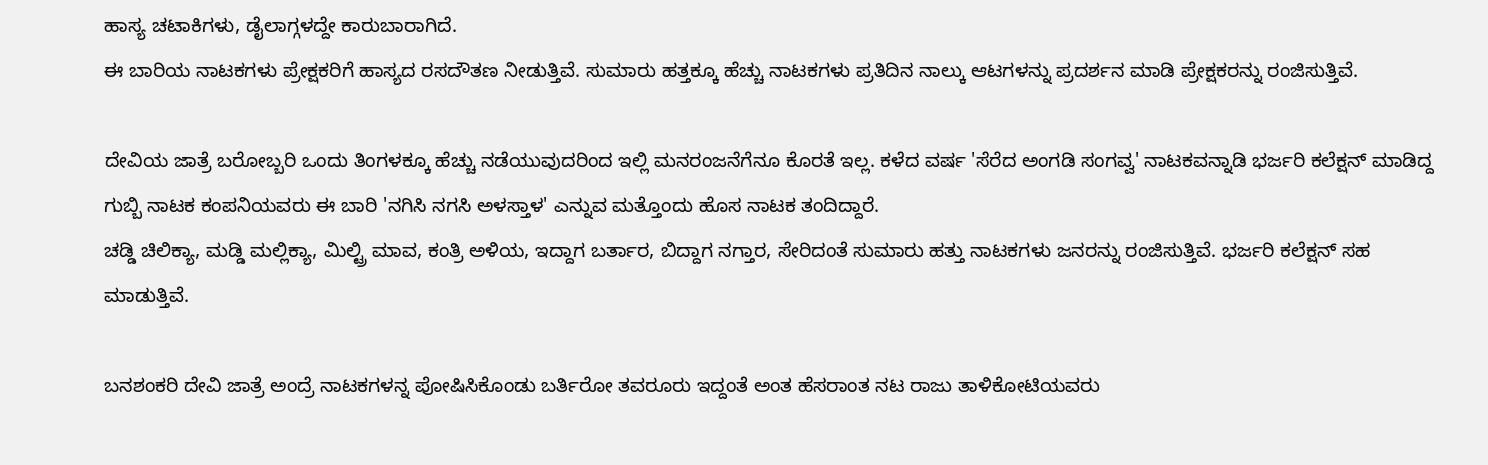ಹಾಸ್ಯ ಚಟಾಕಿಗಳು, ಡೈಲಾಗ್ಗಳದ್ದೇ ಕಾರುಬಾರಾಗಿದೆ.
ಈ ಬಾರಿಯ ನಾಟಕಗಳು ಪ್ರೇಕ್ಷಕರಿಗೆ ಹಾಸ್ಯದ ರಸದೌತಣ ನೀಡುತ್ತಿವೆ. ಸುಮಾರು ಹತ್ತಕ್ಕೂ ಹೆಚ್ಚು ನಾಟಕಗಳು ಪ್ರತಿದಿನ ನಾಲ್ಕು ಆಟಗಳನ್ನು ಪ್ರದರ್ಶನ ಮಾಡಿ ಪ್ರೇಕ್ಷಕರನ್ನು ರಂಜಿಸುತ್ತಿವೆ.

ದೇವಿಯ ಜಾತ್ರೆ ಬರೋಬ್ಬರಿ ಒಂದು ತಿಂಗಳಕ್ಕೂ ಹೆಚ್ಚು ನಡೆಯುವುದರಿಂದ ಇಲ್ಲಿ ಮನರಂಜನೆಗೆನೂ ಕೊರತೆ ಇಲ್ಲ. ಕಳೆದ ವರ್ಷ 'ಸೆರೆದ ಅಂಗಡಿ ಸಂಗವ್ವ' ನಾಟಕವನ್ನಾಡಿ ಭರ್ಜರಿ ಕಲೆಕ್ಷನ್ ಮಾಡಿದ್ದ ಗುಬ್ಬಿ ನಾಟಕ ಕಂಪನಿಯವರು ಈ ಬಾರಿ 'ನಗಿಸಿ ನಗಸಿ ಅಳಸ್ತಾಳ' ಎನ್ನುವ ಮತ್ತೊಂದು ಹೊಸ ನಾಟಕ ತಂದಿದ್ದಾರೆ.
ಚಡ್ಡಿ ಚಿಲಿಕ್ಯಾ, ಮಡ್ಡಿ ಮಲ್ಲಿಕ್ಯಾ, ಮಿಲ್ಟ್ರಿ ಮಾವ, ಕಂತ್ರಿ ಅಳಿಯ, ಇದ್ದಾಗ ಬರ್ತಾರ, ಬಿದ್ದಾಗ ನಗ್ತಾರ, ಸೇರಿದಂತೆ ಸುಮಾರು ಹತ್ತು ನಾಟಕಗಳು ಜನರನ್ನು ರಂಜಿಸುತ್ತಿವೆ. ಭರ್ಜರಿ ಕಲೆಕ್ಷನ್ ಸಹ ಮಾಡುತ್ತಿವೆ.

ಬನಶಂಕರಿ ದೇವಿ ಜಾತ್ರೆ ಅಂದ್ರೆ ನಾಟಕಗಳನ್ನ ಪೋಷಿಸಿಕೊಂಡು ಬರ್ತಿರೋ ತವರೂರು ಇದ್ದಂತೆ ಅಂತ ಹೆಸರಾಂತ ನಟ ರಾಜು ತಾಳಿಕೋಟಿಯವರು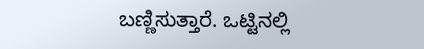ಬಣ್ಣಿಸುತ್ತಾರೆ. ಒಟ್ಟಿನಲ್ಲಿ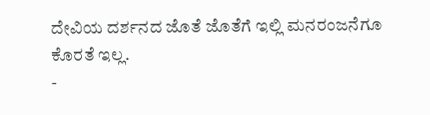ದೇವಿಯ ದರ್ಶನದ ಜೊತೆ ಜೊತೆಗೆ ಇಲ್ಲಿ ಮನರಂಜನೆಗೂ ಕೊರತೆ ಇಲ್ಲ.
-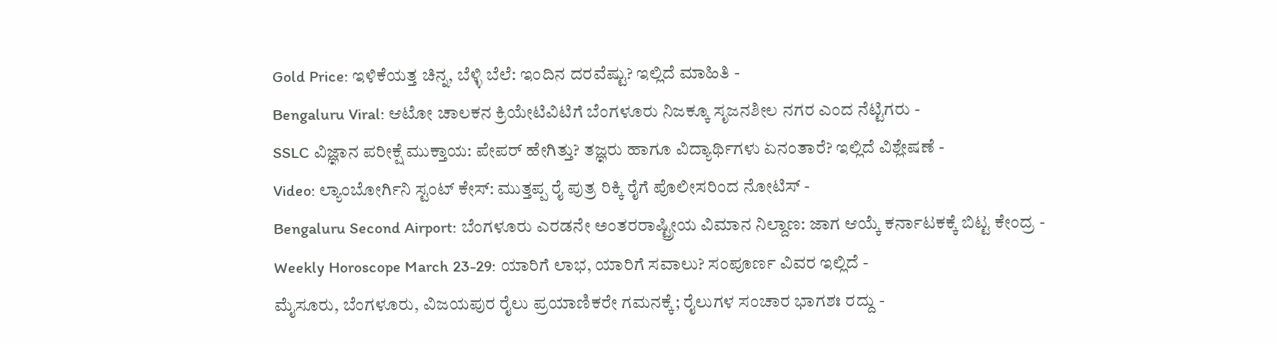Gold Price: ಇಳಿಕೆಯತ್ತ ಚಿನ್ನ, ಬೆಳ್ಳಿ ಬೆಲೆ: ಇಂದಿನ ದರವೆಷ್ಟು? ಇಲ್ಲಿದೆ ಮಾಹಿತಿ -
Bengaluru Viral: ಆಟೋ ಚಾಲಕನ ಕ್ರಿಯೇಟಿವಿಟಿಗೆ ಬೆಂಗಳೂರು ನಿಜಕ್ಕೂ ಸೃಜನಶೀಲ ನಗರ ಎಂದ ನೆಟ್ಟಿಗರು -
SSLC ವಿಜ್ಞಾನ ಪರೀಕ್ಷೆ ಮುಕ್ತಾಯ: ಪೇಪರ್ ಹೇಗಿತ್ತು? ತಜ್ಞರು ಹಾಗೂ ವಿದ್ಯಾರ್ಥಿಗಳು ಏನಂತಾರೆ? ಇಲ್ಲಿದೆ ವಿಶ್ಲೇಷಣೆ -
Video: ಲ್ಯಾಂಬೋರ್ಗಿನಿ ಸ್ಟಂಟ್ ಕೇಸ್: ಮುತ್ತಪ್ಪ ರೈ ಪುತ್ರ ರಿಕ್ಕಿ ರೈಗೆ ಪೊಲೀಸರಿಂದ ನೋಟಿಸ್ -
Bengaluru Second Airport: ಬೆಂಗಳೂರು ಎರಡನೇ ಅಂತರರಾಷ್ಟ್ರೀಯ ವಿಮಾನ ನಿಲ್ದಾಣ: ಜಾಗ ಆಯ್ಕೆ ಕರ್ನಾಟಕಕ್ಕೆ ಬಿಟ್ಟ ಕೇಂದ್ರ -
Weekly Horoscope March 23-29: ಯಾರಿಗೆ ಲಾಭ, ಯಾರಿಗೆ ಸವಾಲು? ಸಂಪೂರ್ಣ ವಿವರ ಇಲ್ಲಿದೆ -
ಮೈಸೂರು, ಬೆಂಗಳೂರು, ವಿಜಯಪುರ ರೈಲು ಪ್ರಯಾಣಿಕರೇ ಗಮನಕ್ಕೆ; ರೈಲುಗಳ ಸಂಚಾರ ಭಾಗಶಃ ರದ್ದು -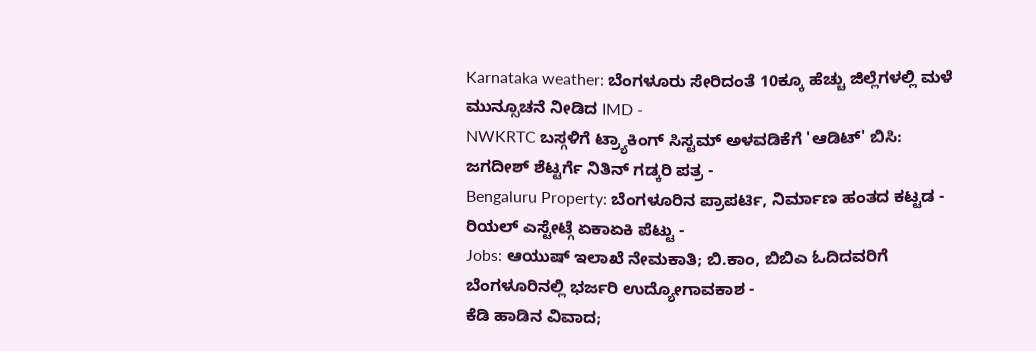Karnataka weather: ಬೆಂಗಳೂರು ಸೇರಿದಂತೆ 10ಕ್ಕೂ ಹೆಚ್ಚು ಜಿಲ್ಲೆಗಳಲ್ಲಿ ಮಳೆ ಮುನ್ಸೂಚನೆ ನೀಡಿದ IMD -
NWKRTC ಬಸ್ಗಳಿಗೆ ಟ್ರ್ಯಾಕಿಂಗ್ ಸಿಸ್ಟಮ್ ಅಳವಡಿಕೆಗೆ 'ಆಡಿಟ್' ಬಿಸಿ: ಜಗದೀಶ್ ಶೆಟ್ಟರ್ಗೆ ನಿತಿನ್ ಗಡ್ಕರಿ ಪತ್ರ -
Bengaluru Property: ಬೆಂಗಳೂರಿನ ಪ್ರಾಪರ್ಟಿ, ನಿರ್ಮಾಣ ಹಂತದ ಕಟ್ಟಡ - ರಿಯಲ್ ಎಸ್ಟೇಟ್ಗೆ ಏಕಾಏಕಿ ಪೆಟ್ಟು -
Jobs: ಆಯುಷ್ ಇಲಾಖೆ ನೇಮಕಾತಿ; ಬಿ.ಕಾಂ, ಬಿಬಿಎ ಓದಿದವರಿಗೆ ಬೆಂಗಳೂರಿನಲ್ಲಿ ಭರ್ಜರಿ ಉದ್ಯೋಗಾವಕಾಶ -
ಕೆಡಿ ಹಾಡಿನ ವಿವಾದ;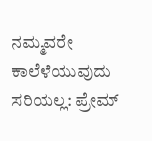ನಮ್ಮವರೇ ಕಾಲೆಳೆಯುವುದು ಸರಿಯಲ್ಲ: ಪ್ರೇಮ್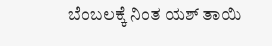ಬೆಂಬಲಕ್ಕೆ ನಿಂತ ಯಶ್ ತಾಯಿ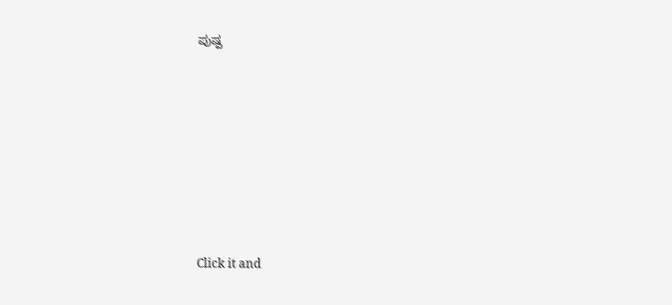ಪುಷ್ಪ












Click it and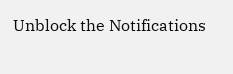Unblock the Notifications